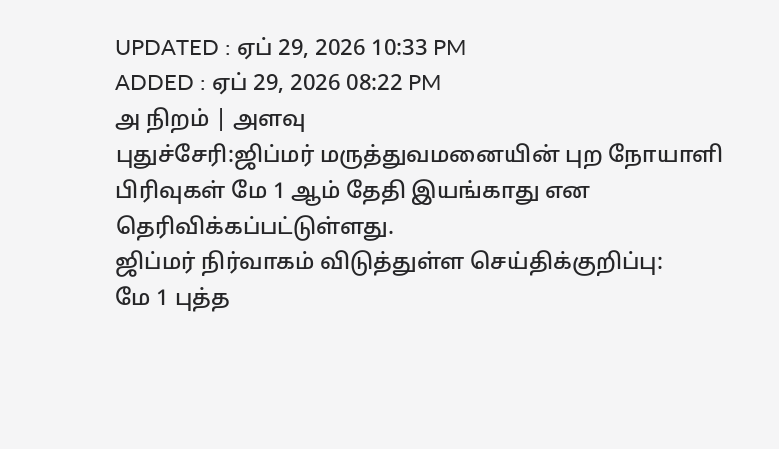UPDATED : ஏப் 29, 2026 10:33 PM
ADDED : ஏப் 29, 2026 08:22 PM
அ நிறம் | அளவு
புதுச்சேரி:ஜிப்மர் மருத்துவமனையின் புற நோயாளி பிரிவுகள் மே 1 ஆம் தேதி இயங்காது என தெரிவிக்கப்பட்டுள்ளது.
ஜிப்மர் நிர்வாகம் விடுத்துள்ள செய்திக்குறிப்பு:
மே 1 புத்த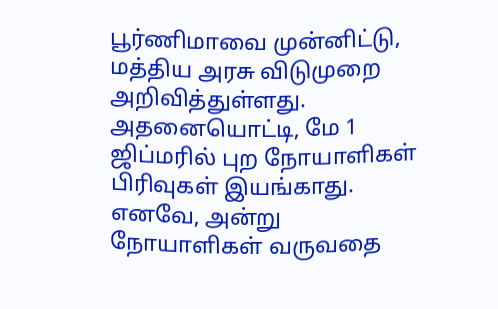பூர்ணிமாவை முன்னிட்டு, மத்திய அரசு விடுமுறை அறிவித்துள்ளது. அதனையொட்டி, மே 1 ஜிப்மரில் புற நோயாளிகள் பிரிவுகள் இயங்காது. எனவே, அன்று நோயாளிகள் வருவதை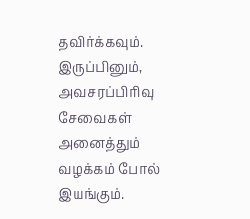தவிர்க்கவும். இருப்பினும், அவசரப்பிரிவு சேவைகள் அனைத்தும் வழக்கம் போல் இயங்கும்.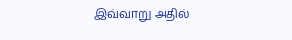இவ்வாறு அதில்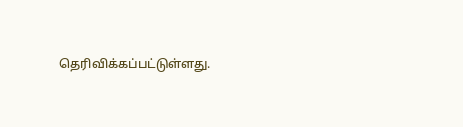தெரிவிக்கப்பட்டுள்ளது.